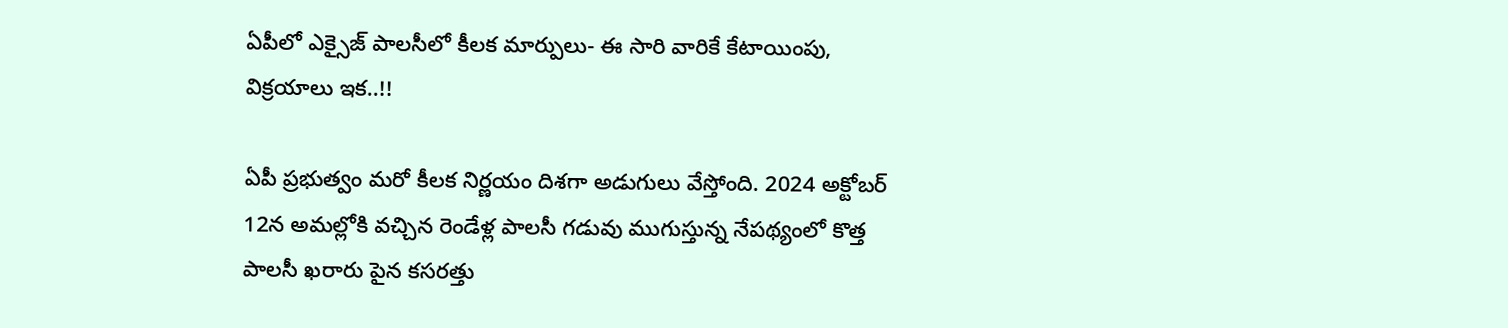ఏపీలో ఎక్సైజ్ పాలసీలో కీలక మార్పులు- ఈ సారి వారికే కేటాయింపు, విక్రయాలు ఇక..!!

ఏపీ ప్రభుత్వం మరో కీలక నిర్ణయం దిశగా అడుగులు వేస్తోంది. 2024 అక్టోబర్ 12న అమల్లోకి వచ్చిన రెండేళ్ల పాలసీ గడువు ముగుస్తున్న నేపథ్యంలో కొత్త పాలసీ ఖరారు పైన కసరత్తు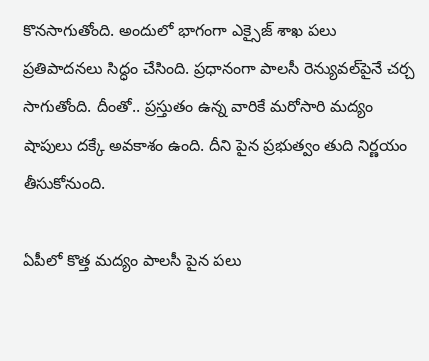కొనసాగుతోంది. అందులో భాగంగా ఎక్సైజ్‌ శాఖ పలు ప్రతిపాదనలు సిద్ధం చేసింది. ప్రధానంగా పాలసీ రెన్యువల్‌పైనే చర్చ సాగుతోంది. దీంతో.. ప్రస్తుతం ఉన్న వారికే మరోసారి మద్యం షాపులు దక్కే అవకాశం ఉంది. దీని పైన ప్రభుత్వం తుది నిర్ణయం తీసుకోనుంది.

ఏపీలో కొత్త మద్యం పాలసీ పైన పలు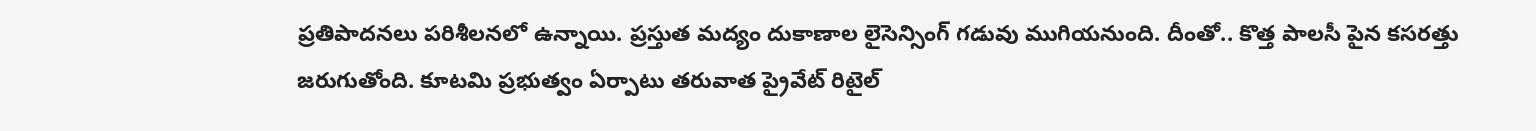ప్రతిపాదనలు పరిశీలనలో ఉన్నాయి. ప్రస్తుత మద్యం దుకాణాల లైసెన్సింగ్ గడువు ముగియనుంది. దీంతో.. కొత్త పాలసీ పైన కసరత్తు జరుగుతోంది. కూటమి ప్రభుత్వం ఏర్పాటు తరువాత ప్రైవేట్ రిటైల్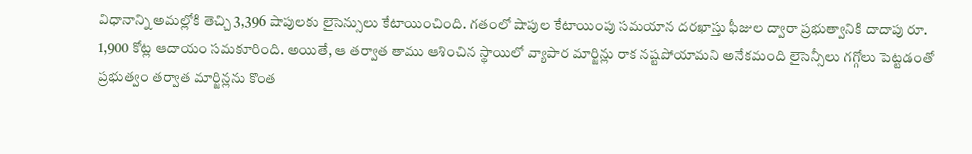విధానాన్ని అమల్లోకి తెచ్చి 3,396 షాపులకు లైసెన్సులు కేటాయించింది. గతంలో షాపుల కేటాయింపు సమయాన దరఖాస్తు ఫీజుల ద్వారా ప్రభుత్వానికి దాదాపు రూ. 1,900 కోట్ల ఆదాయం సమకూరింది. అయితే, ఆ తర్వాత తాము ఆశించిన స్థాయిలో వ్యాపార మార్జిన్లు రాక నష్టపోయామని అనేకమంది లైసెన్సీలు గగ్గోలు పెట్టడంతో ప్రభుత్వం తర్వాత మార్జిన్లను కొంత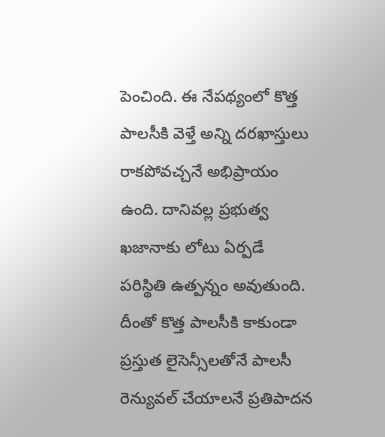పెంచింది. ఈ నేపథ్యంలో కొత్త పాలసీకి వెళ్తే అన్ని దరఖాస్తులు రాకపోవచ్చనే అభిప్రాయం ఉంది. దానివల్ల ప్రభుత్వ ఖజానాకు లోటు ఏర్పడే పరిస్థితి ఉత్పన్నం అవుతుంది. దీంతో కొత్త పాలసీకి కాకుండా ప్రస్తుత లైసెన్సీలతోనే పాలసీ రెన్యువల్‌ చేయాలనే ప్రతిపాదన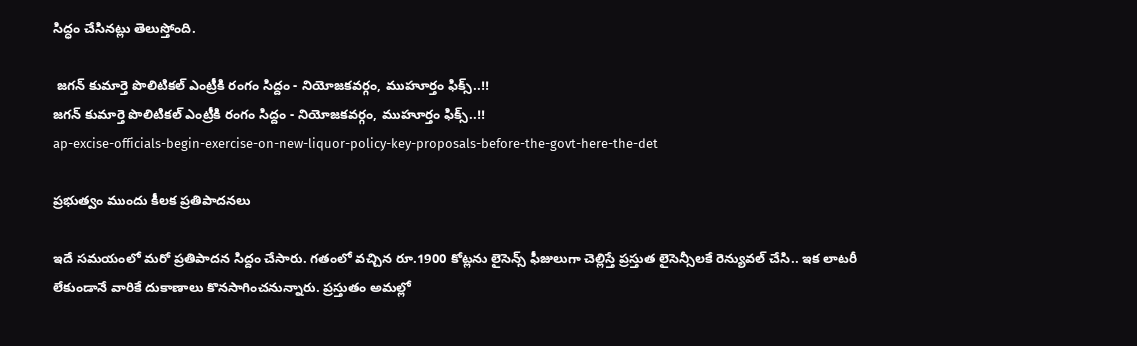సిద్ధం చేసినట్లు తెలుస్తోంది.

 జగన్ కుమార్తె పొలిటికల్ ఎంట్రీకి రంగం సిద్దం - నియోజకవర్గం, ముహూర్తం ఫిక్స్..!!
జగన్ కుమార్తె పొలిటికల్ ఎంట్రీకి రంగం సిద్దం - నియోజకవర్గం, ముహూర్తం ఫిక్స్..!!
ap-excise-officials-begin-exercise-on-new-liquor-policy-key-proposals-before-the-govt-here-the-det

ప్రభుత్వం ముందు కీలక ప్రతిపాదనలు

ఇదే సమయంలో మరో ప్రతిపాదన సిద్దం చేసారు. గతంలో వచ్చిన రూ.1900 కోట్లను లైసెన్స్‌ ఫీజులుగా చెల్లిస్తే ప్రస్తుత లైసెన్సీలకే రెన్యువల్‌ చేసి.. ఇక లాటరీ లేకుండానే వారికే దుకాణాలు కొనసాగించనున్నారు. ప్రస్తుతం అమల్లో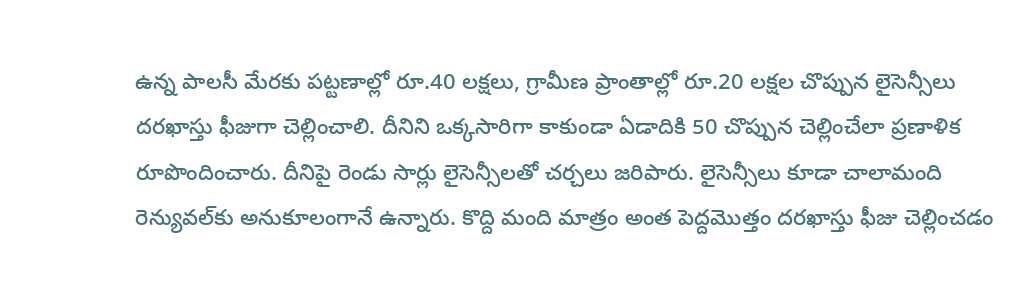ఉన్న పాలసీ మేరకు పట్టణాల్లో రూ.40 లక్షలు, గ్రామీణ ప్రాంతాల్లో రూ.20 లక్షల చొప్పున లైసెన్సీలు దరఖాస్తు ఫీజుగా చెల్లించాలి. దీనిని ఒక్కసారిగా కాకుండా ఏడాదికి 50 చొప్పున చెల్లించేలా ప్రణాళిక రూపొందించారు. దీనిపై రెండు సార్లు లైసెన్సీలతో చర్చలు జరిపారు. లైసెన్సీలు కూడా చాలామంది రెన్యువల్‌కు అనుకూలంగానే ఉన్నారు. కొద్ది మంది మాత్రం అంత పెద్దమొత్తం దరఖాస్తు ఫీజు చెల్లించడం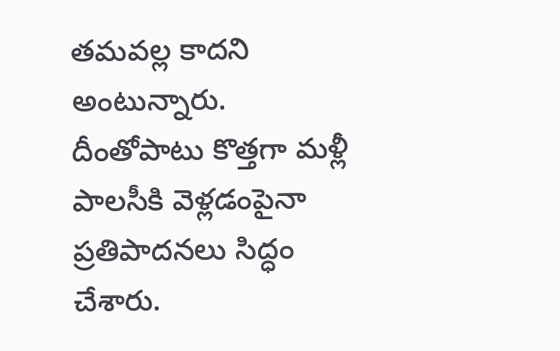తమవల్ల కాదని అంటున్నారు. దీంతోపాటు కొత్తగా మళ్లీ పాలసీకి వెళ్లడంపైనా ప్రతిపాదనలు సిద్ధం చేశారు.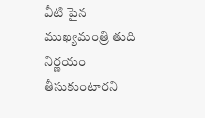వీటి పైన ముఖ్యమంత్రి తుది నిర్ణయం తీసుకుంటారని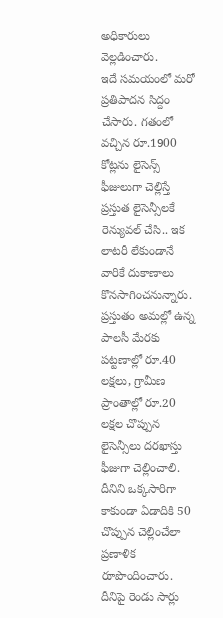అధికారులు వెల్లడించారు.
ఇదే సమయంలో మరో ప్రతిపాదన సిద్దం చేసారు. గతంలో వచ్చిన రూ.1900 కోట్లను లైసెన్స్‌ ఫీజులుగా చెల్లిస్తే ప్రస్తుత లైసెన్సీలకే రెన్యువల్‌ చేసి.. ఇక లాటరీ లేకుండానే వారికే దుకాణాలు కొనసాగించనున్నారు. ప్రస్తుతం అమల్లో ఉన్న పాలసీ మేరకు పట్టణాల్లో రూ.40 లక్షలు, గ్రామీణ ప్రాంతాల్లో రూ.20 లక్షల చొప్పున లైసెన్సీలు దరఖాస్తు ఫీజుగా చెల్లించాలి. దీనిని ఒక్కసారిగా కాకుండా ఏడాదికి 50 చొప్పున చెల్లించేలా ప్రణాళిక రూపొందించారు. దీనిపై రెండు సార్లు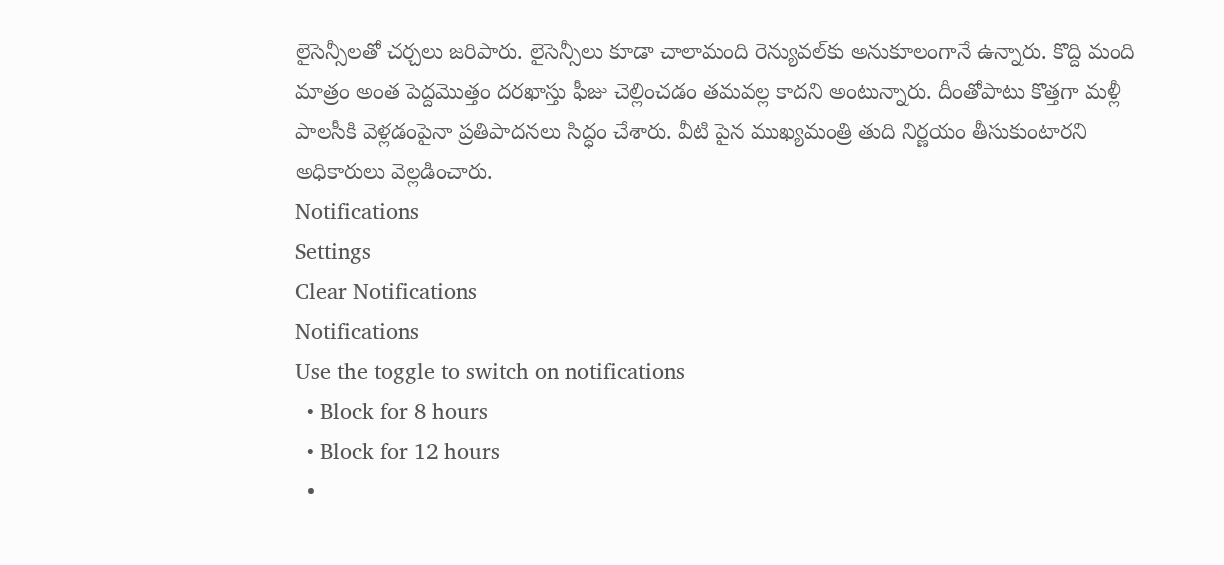లైసెన్సీలతో చర్చలు జరిపారు. లైసెన్సీలు కూడా చాలామంది రెన్యువల్‌కు అనుకూలంగానే ఉన్నారు. కొద్ది మంది మాత్రం అంత పెద్దమొత్తం దరఖాస్తు ఫీజు చెల్లించడం తమవల్ల కాదని అంటున్నారు. దీంతోపాటు కొత్తగా మళ్లీ పాలసీకి వెళ్లడంపైనా ప్రతిపాదనలు సిద్ధం చేశారు. వీటి పైన ముఖ్యమంత్రి తుది నిర్ణయం తీసుకుంటారని అధికారులు వెల్లడించారు.
Notifications
Settings
Clear Notifications
Notifications
Use the toggle to switch on notifications
  • Block for 8 hours
  • Block for 12 hours
  •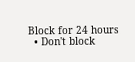Block for 24 hours
  • Don't block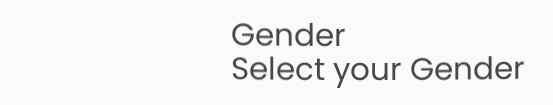Gender
Select your Gender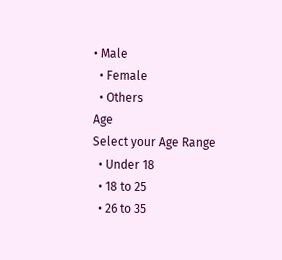• Male
  • Female
  • Others
Age
Select your Age Range
  • Under 18
  • 18 to 25
  • 26 to 35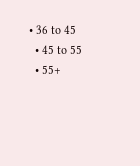• 36 to 45
  • 45 to 55
  • 55+